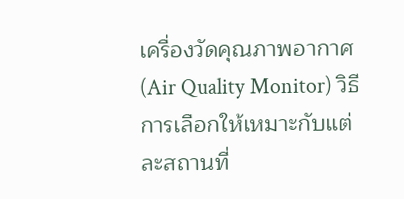เครื่องวัดคุณภาพอากาศ (Air Quality Monitor) วิธีการเลือกให้เหมาะกับแต่ละสถานที่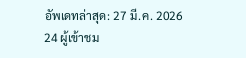อัพเดทล่าสุด: 27 มี.ค. 2026
24 ผู้เข้าชม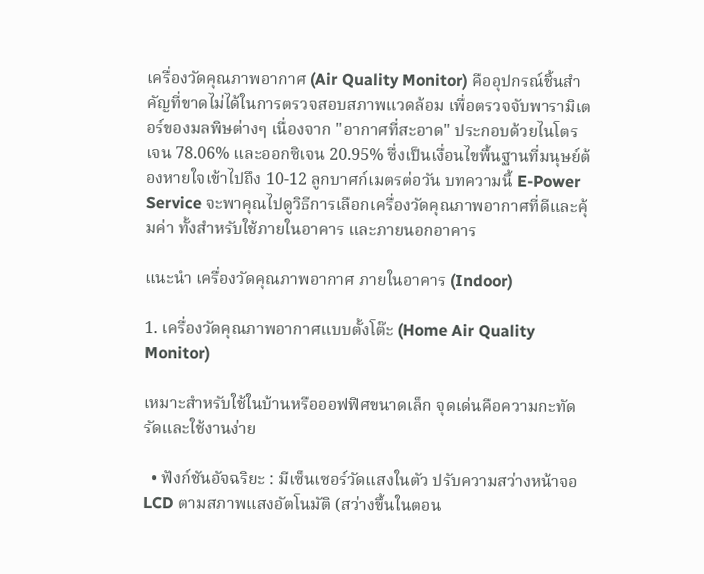เครื่องวัดคุณภาพอากาศ (Air Quality Monitor) คืออุปกรณ์ชิ้นสำคัญที่ขาดไม่ได้ในการตรวจสอบสภาพแวดล้อม เพื่อตรวจจับพารามิเตอร์ของมลพิษต่างๆ เนื่องจาก "อากาศที่สะอาด" ประกอบด้วยไนโตรเจน 78.06% และออกซิเจน 20.95% ซึ่งเป็นเงื่อนไขพื้นฐานที่มนุษย์ต้องหายใจเข้าไปถึง 10-12 ลูกบาศก์เมตรต่อวัน บทความนี้ E-Power Service จะพาคุณไปดูวิธีการเลือกเครื่องวัดคุณภาพอากาศที่ดีและคุ้มค่า ทั้งสำหรับใช้ภายในอาคาร และภายนอกอาคาร

แนะนำ เครื่องวัดคุณภาพอากาศ ภายในอาคาร (Indoor)

1. เครื่องวัดคุณภาพอากาศแบบตั้งโต๊ะ (Home Air Quality Monitor)

เหมาะสำหรับใช้ในบ้านหรือออฟฟิศขนาดเล็ก จุดเด่นคือความกะทัดรัดและใช้งานง่าย

  • ฟังก์ชันอัจฉริยะ : มีเซ็นเซอร์วัดแสงในตัว ปรับความสว่างหน้าจอ LCD ตามสภาพแสงอัตโนมัติ (สว่างขึ้นในตอน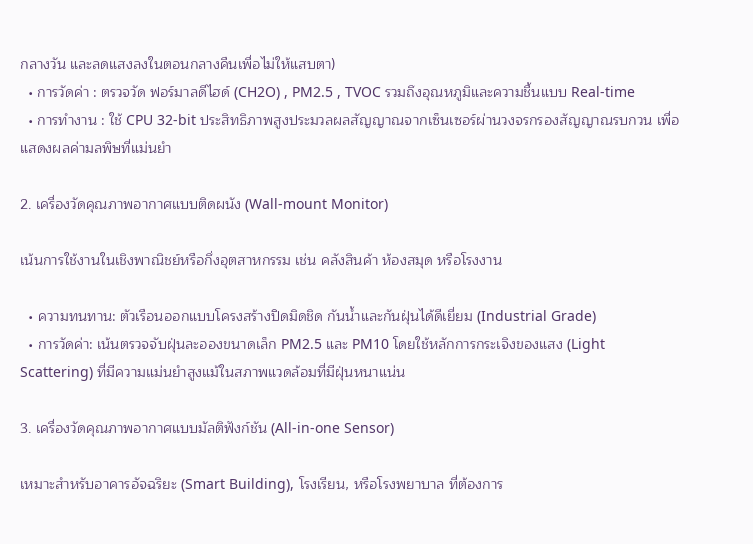กลางวัน และลดแสงลงในตอนกลางคืนเพื่อไม่ให้แสบตา)
  • การวัดค่า : ตรวจวัด ฟอร์มาลดีไฮด์ (CH2O) , PM2.5 , TVOC รวมถึงอุณหภูมิและความชื้นแบบ Real-time
  • การทำงาน : ใช้ CPU 32-bit ประสิทธิภาพสูงประมวลผลสัญญาณจากเซ็นเซอร์ผ่านวงจรกรองสัญญาณรบกวน เพื่อแสดงผลค่ามลพิษที่แม่นยำ

2. เครื่องวัดคุณภาพอากาศแบบติดผนัง (Wall-mount Monitor)

เน้นการใช้งานในเชิงพาณิชย์หรือกึ่งอุตสาหกรรม เช่น คลังสินค้า ห้องสมุด หรือโรงงาน

  • ความทนทาน: ตัวเรือนออกแบบโครงสร้างปิดมิดชิด กันน้ำและกันฝุ่นได้ดีเยี่ยม (Industrial Grade)
  • การวัดค่า: เน้นตรวจจับฝุ่นละอองขนาดเล็ก PM2.5 และ PM10 โดยใช้หลักการกระเจิงของแสง (Light Scattering) ที่มีความแม่นยำสูงแม้ในสภาพแวดล้อมที่มีฝุ่นหนาแน่น

3. เครื่องวัดคุณภาพอากาศแบบมัลติฟังก์ชัน (All-in-one Sensor)

เหมาะสำหรับอาคารอัจฉริยะ (Smart Building), โรงเรียน, หรือโรงพยาบาล ที่ต้องการ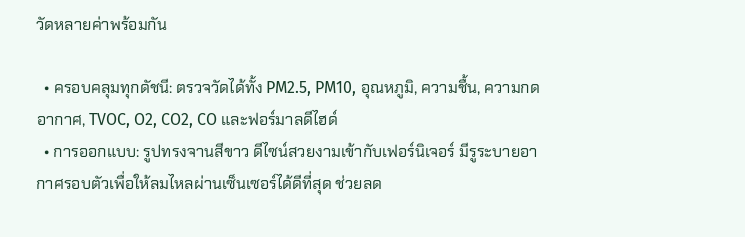วัดหลายค่าพร้อมกัน

  • ครอบคลุมทุกดัชนี: ตรวจวัดได้ทั้ง PM2.5, PM10, อุณหภูมิ, ความชื้น, ความกดอากาศ, TVOC, O2, CO2, CO และฟอร์มาลดีไฮด์
  • การออกแบบ: รูปทรงจานสีขาว ดีไซน์สวยงามเข้ากับเฟอร์นิเจอร์ มีรูระบายอากาศรอบตัวเพื่อให้ลมไหลผ่านเซ็นเซอร์ได้ดีที่สุด ช่วยลด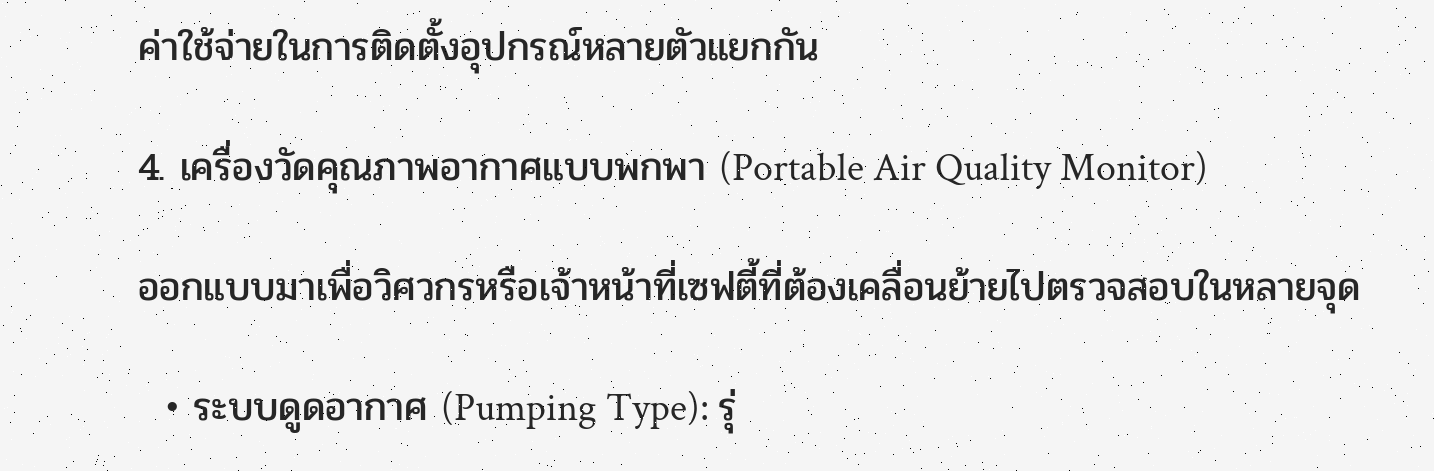ค่าใช้จ่ายในการติดตั้งอุปกรณ์หลายตัวแยกกัน

4. เครื่องวัดคุณภาพอากาศแบบพกพา (Portable Air Quality Monitor)

ออกแบบมาเพื่อวิศวกรหรือเจ้าหน้าที่เซฟตี้ที่ต้องเคลื่อนย้ายไปตรวจสอบในหลายจุด

  • ระบบดูดอากาศ (Pumping Type): รุ่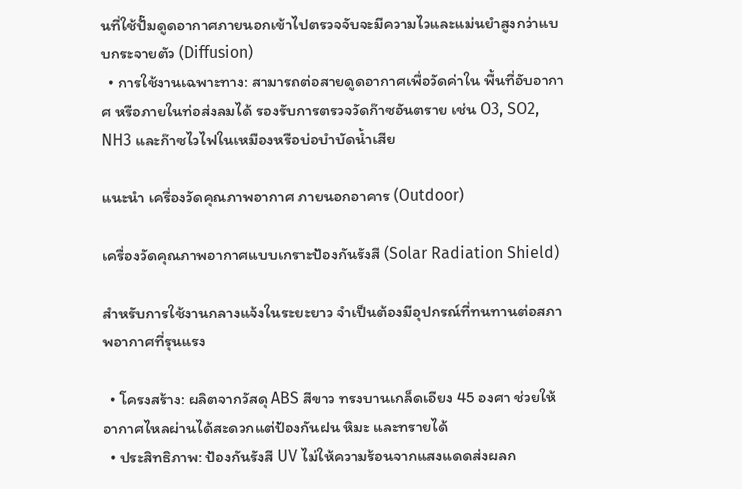นที่ใช้ปั๊มดูดอากาศภายนอกเข้าไปตรวจจับจะมีความไวและแม่นยำสูงกว่าแบบกระจายตัว (Diffusion)
  • การใช้งานเฉพาะทาง: สามารถต่อสายดูดอากาศเพื่อวัดค่าใน พื้นที่อับอากาศ หรือภายในท่อส่งลมได้ รองรับการตรวจวัดก๊าซอันตราย เช่น O3, SO2, NH3 และก๊าซไวไฟในเหมืองหรือบ่อบำบัดน้ำเสีย

แนะนำ เครื่องวัดคุณภาพอากาศ ภายนอกอาคาร (Outdoor)

เครื่องวัดคุณภาพอากาศแบบเกราะป้องกันรังสี (Solar Radiation Shield)

สำหรับการใช้งานกลางแจ้งในระยะยาว จำเป็นต้องมีอุปกรณ์ที่ทนทานต่อสภาพอากาศที่รุนแรง

  • โครงสร้าง: ผลิตจากวัสดุ ABS สีขาว ทรงบานเกล็ดเอียง 45 องศา ช่วยให้อากาศไหลผ่านได้สะดวกแต่ป้องกันฝน หิมะ และทรายได้
  • ประสิทธิภาพ: ป้องกันรังสี UV ไม่ให้ความร้อนจากแสงแดดส่งผลก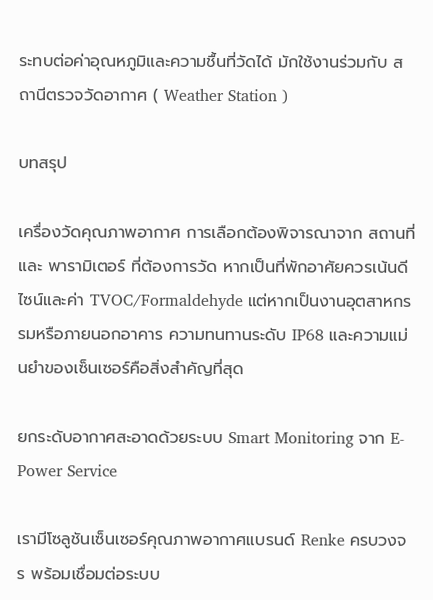ระทบต่อค่าอุณหภูมิและความชื้นที่วัดได้ มักใช้งานร่วมกับ สถานีตรวจวัดอากาศ ( Weather Station )

บทสรุป

เครื่องวัดคุณภาพอากาศ การเลือกต้องพิจารณาจาก สถานที่ และ พารามิเตอร์ ที่ต้องการวัด หากเป็นที่พักอาศัยควรเน้นดีไซน์และค่า TVOC/Formaldehyde แต่หากเป็นงานอุตสาหกรรมหรือภายนอกอาคาร ความทนทานระดับ IP68 และความแม่นยำของเซ็นเซอร์คือสิ่งสำคัญที่สุด

ยกระดับอากาศสะอาดด้วยระบบ Smart Monitoring จาก E-Power Service

เรามีโซลูชันเซ็นเซอร์คุณภาพอากาศแบรนด์ Renke ครบวงจร พร้อมเชื่อมต่อระบบ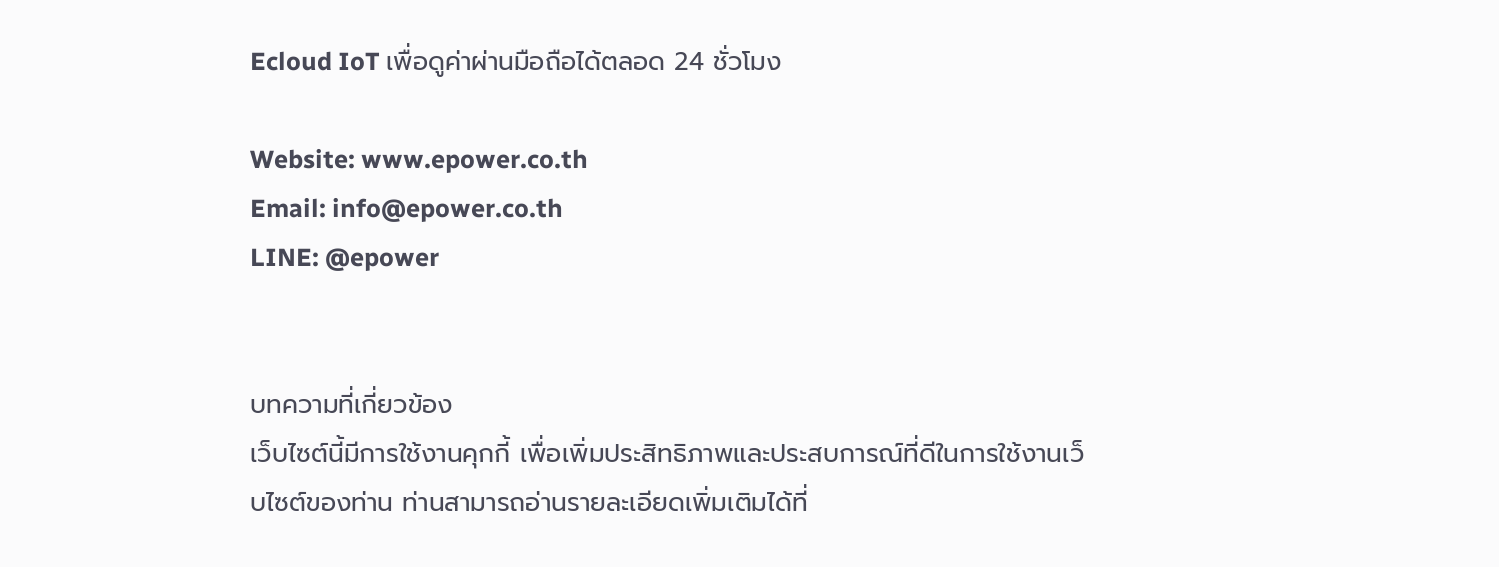Ecloud IoT เพื่อดูค่าผ่านมือถือได้ตลอด 24 ชั่วโมง

Website: www.epower.co.th
Email: info@epower.co.th
LINE: @epower


บทความที่เกี่ยวข้อง
เว็บไซต์นี้มีการใช้งานคุกกี้ เพื่อเพิ่มประสิทธิภาพและประสบการณ์ที่ดีในการใช้งานเว็บไซต์ของท่าน ท่านสามารถอ่านรายละเอียดเพิ่มเติมได้ที่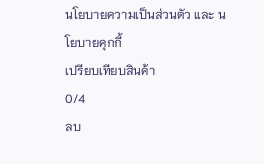นโยบายความเป็นส่วนตัว และ นโยบายคุกกี้
เปรียบเทียบสินค้า
0/4
ลบ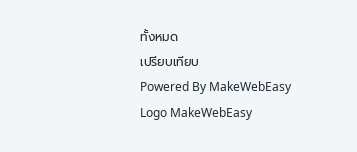ทั้งหมด
เปรียบเทียบ
Powered By MakeWebEasy Logo MakeWebEasy